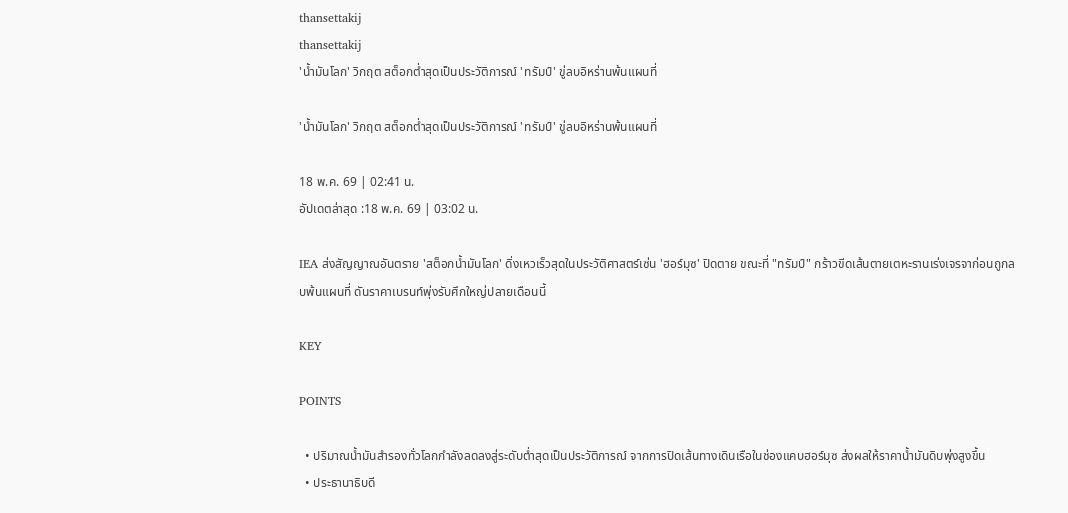thansettakij
thansettakij
'น้ำมันโลก' วิกฤต สต็อกต่ำสุดเป็นประวัติการณ์ 'ทรัมป์' ขู่ลบอิหร่านพ้นแผนที่

'น้ำมันโลก' วิกฤต สต็อกต่ำสุดเป็นประวัติการณ์ 'ทรัมป์' ขู่ลบอิหร่านพ้นแผนที่

18 พ.ค. 69 | 02:41 น.
อัปเดตล่าสุด :18 พ.ค. 69 | 03:02 น.

IEA ส่งสัญญาณอันตราย 'สต็อกน้ำมันโลก' ดิ่งเหวเร็วสุดในประวัติศาสตร์เซ่น 'ฮอร์มุซ' ปิดตาย ขณะที่ "ทรัมป์" กร้าวขีดเส้นตายเตหะรานเร่งเจรจาก่อนถูกลบพ้นแผนที่ ดันราคาเบรนท์พุ่งรับศึกใหญ่ปลายเดือนนี้

KEY

POINTS

  • ปริมาณน้ำมันสำรองทั่วโลกกำลังลดลงสู่ระดับต่ำสุดเป็นประวัติการณ์ จากการปิดเส้นทางเดินเรือในช่องแคบฮอร์มุซ ส่งผลให้ราคาน้ำมันดิบพุ่งสูงขึ้น
  • ประธานาธิบดี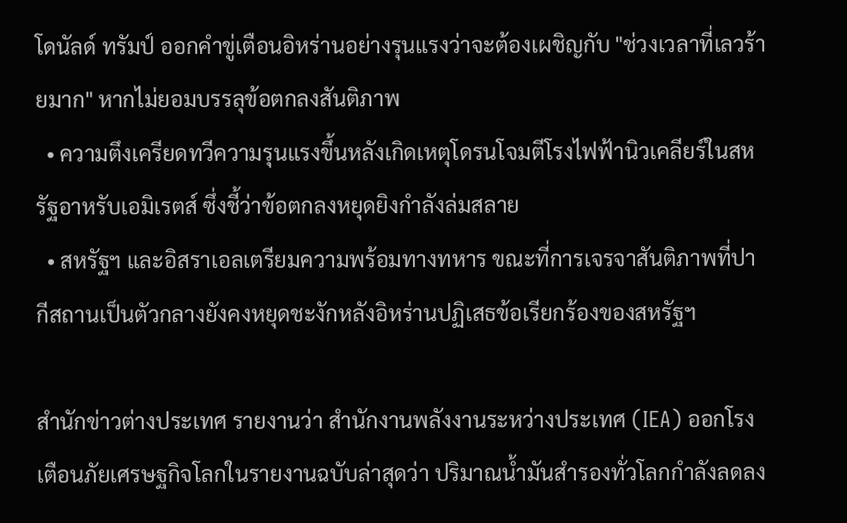โดนัลด์ ทรัมป์ ออกคำขู่เตือนอิหร่านอย่างรุนแรงว่าจะต้องเผชิญกับ "ช่วงเวลาที่เลวร้ายมาก" หากไม่ยอมบรรลุข้อตกลงสันติภาพ
  • ความตึงเครียดทวีความรุนแรงขึ้นหลังเกิดเหตุโดรนโจมตีโรงไฟฟ้านิวเคลียร์ในสหรัฐอาหรับเอมิเรตส์ ซึ่งชี้ว่าข้อตกลงหยุดยิงกำลังล่มสลาย
  • สหรัฐฯ และอิสราเอลเตรียมความพร้อมทางทหาร ขณะที่การเจรจาสันติภาพที่ปากีสถานเป็นตัวกลางยังคงหยุดชะงักหลังอิหร่านปฏิเสธข้อเรียกร้องของสหรัฐฯ

สำนักข่าวต่างประเทศ รายงานว่า สำนักงานพลังงานระหว่างประเทศ (IEA) ออกโรงเตือนภัยเศรษฐกิจโลกในรายงานฉบับล่าสุดว่า ปริมาณน้ำมันสำรองทั่วโลกกำลังลดลง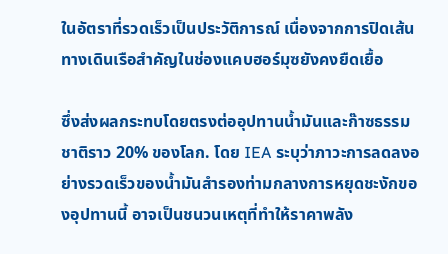ในอัตราที่รวดเร็วเป็นประวัติการณ์ เนื่องจากการปิดเส้นทางเดินเรือสำคัญในช่องแคบฮอร์มุซยังคงยืดเยื้อ

ซึ่งส่งผลกระทบโดยตรงต่ออุปทานน้ำมันและก๊าซธรรมชาติราว 20% ของโลก. โดย IEA ระบุว่าภาวะการลดลงอย่างรวดเร็วของน้ำมันสำรองท่ามกลางการหยุดชะงักของอุปทานนี้ อาจเป็นชนวนเหตุที่ทำให้ราคาพลัง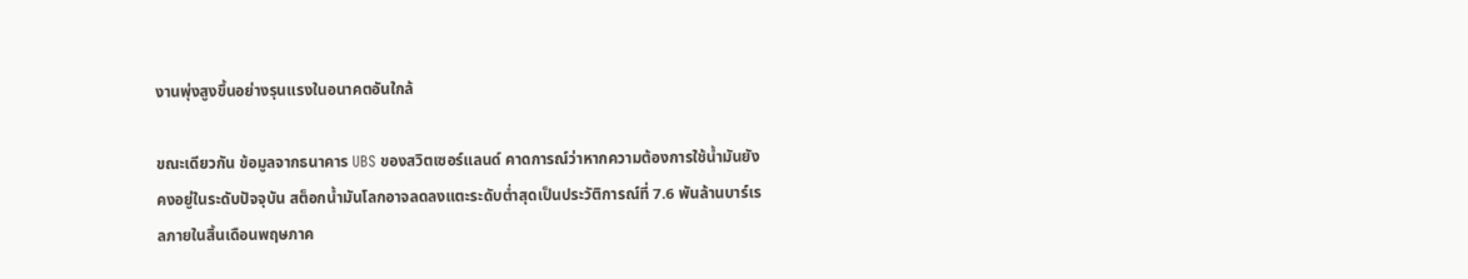งานพุ่งสูงขึ้นอย่างรุนแรงในอนาคตอันใกล้

ขณะเดียวกัน ข้อมูลจากธนาคาร UBS ของสวิตเซอร์แลนด์ คาดการณ์ว่าหากความต้องการใช้น้ำมันยังคงอยู่ในระดับปัจจุบัน สต็อกน้ำมันโลกอาจลดลงแตะระดับต่ำสุดเป็นประวัติการณ์ที่ 7.6 พันล้านบาร์เรลภายในสิ้นเดือนพฤษภาค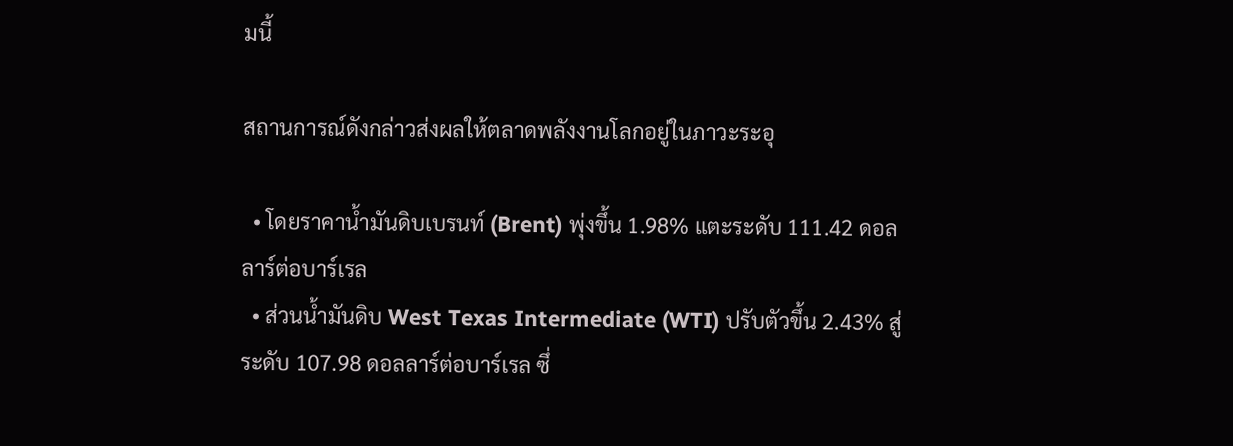มนี้

สถานการณ์ดังกล่าวส่งผลให้ตลาดพลังงานโลกอยู่ในภาวะระอุ

  • โดยราคาน้ำมันดิบเบรนท์ (Brent) พุ่งขึ้น 1.98% แตะระดับ 111.42 ดอลลาร์ต่อบาร์เรล
  • ส่วนน้ำมันดิบ West Texas Intermediate (WTI) ปรับตัวขึ้น 2.43% สู่ระดับ 107.98 ดอลลาร์ต่อบาร์เรล ซึ่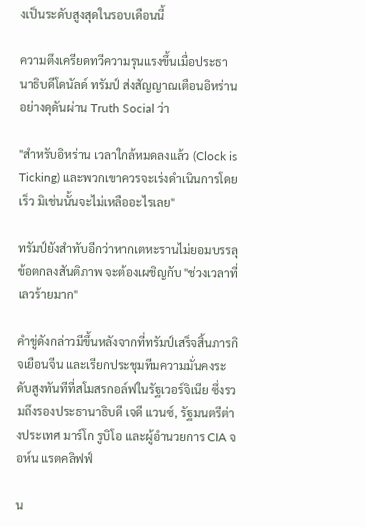งเป็นระดับสูงสุดในรอบเดือนนี้

ความตึงเครียดทวีความรุนแรงขึ้นเมื่อประธานาธิบดีโดนัลด์ ทรัมป์ ส่งสัญญาณเตือนอิหร่านอย่างดุดันผ่าน Truth Social ว่า

"สำหรับอิหร่าน เวลาใกล้หมดลงแล้ว (Clock is Ticking) และพวกเขาควรจะเร่งดำเนินการโดยเร็ว มิเช่นนั้นจะไม่เหลืออะไรเลย"

ทรัมป์ยังสำทับอีกว่าหากเตหะรานไม่ยอมบรรลุข้อตกลงสันติภาพ จะต้องเผชิญกับ "ช่วงเวลาที่เลวร้ายมาก"

คำขู่ดังกล่าวมีขึ้นหลังจากที่ทรัมป์เสร็จสิ้นภารกิจเยือนจีน และเรียกประชุมทีมความมั่นคงระดับสูงทันทีที่สโมสรกอล์ฟในรัฐเวอร์จิเนีย ซึ่งรวมถึงรองประธานาธิบดี เจดี แวนซ์, รัฐมนตรีต่างประเทศ มาร์โก รูบิโอ และผู้อำนวยการ CIA จอห์น แรตคลิฟฟ์

น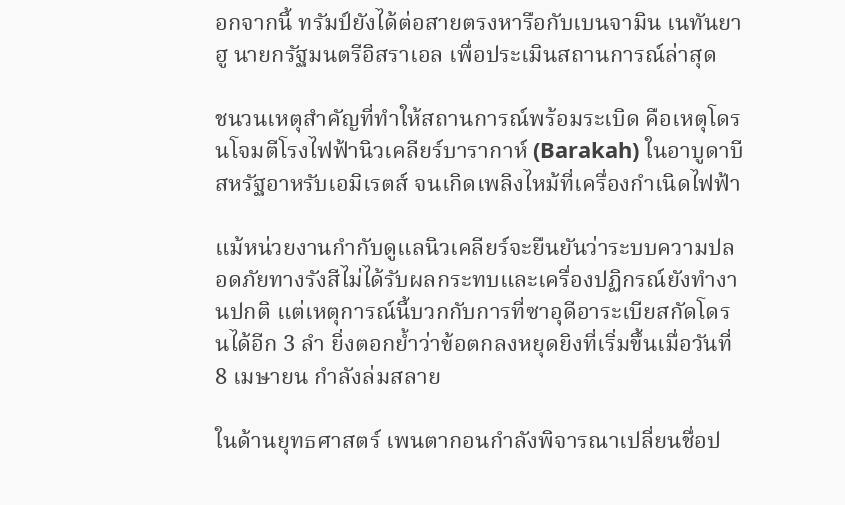อกจากนี้ ทรัมป์ยังได้ต่อสายตรงหารือกับเบนจามิน เนทันยาฮู นายกรัฐมนตรีอิสราเอล เพื่อประเมินสถานการณ์ล่าสุด

ชนวนเหตุสำคัญที่ทำให้สถานการณ์พร้อมระเบิด คือเหตุโดรนโจมตีโรงไฟฟ้านิวเคลียร์บารากาห์ (Barakah) ในอาบูดาบี สหรัฐอาหรับเอมิเรตส์ จนเกิดเพลิงไหม้ที่เครื่องกำเนิดไฟฟ้า

แม้หน่วยงานกำกับดูแลนิวเคลียร์จะยืนยันว่าระบบความปลอดภัยทางรังสีไม่ได้รับผลกระทบและเครื่องปฏิกรณ์ยังทำงานปกติ แต่เหตุการณ์นี้บวกกับการที่ซาอุดีอาระเบียสกัดโดรนได้อีก 3 ลำ ยิ่งตอกย้ำว่าข้อตกลงหยุดยิงที่เริ่มขึ้นเมื่อวันที่ 8 เมษายน กำลังล่มสลาย

ในด้านยุทธศาสตร์ เพนตากอนกำลังพิจารณาเปลี่ยนชื่อป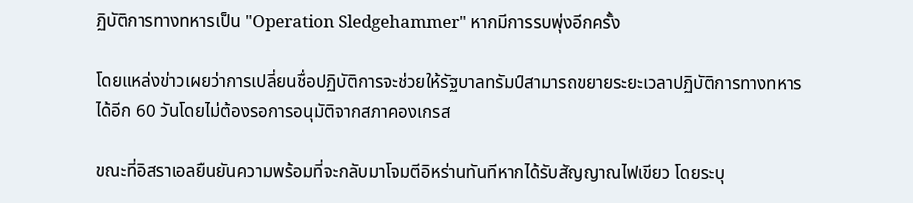ฏิบัติการทางทหารเป็น "Operation Sledgehammer" หากมีการรบพุ่งอีกครั้ง

โดยแหล่งข่าวเผยว่าการเปลี่ยนชื่อปฏิบัติการจะช่วยให้รัฐบาลทรัมป์สามารถขยายระยะเวลาปฏิบัติการทางทหารได้อีก 60 วันโดยไม่ต้องรอการอนุมัติจากสภาคองเกรส

ขณะที่อิสราเอลยืนยันความพร้อมที่จะกลับมาโจมตีอิหร่านทันทีหากได้รับสัญญาณไฟเขียว โดยระบุ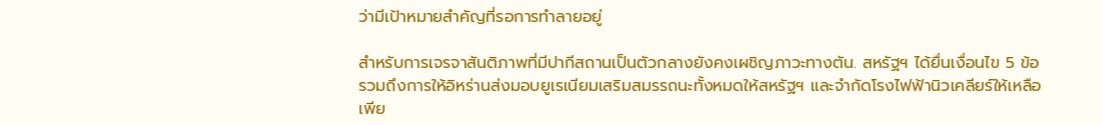ว่ามีเป้าหมายสำคัญที่รอการทำลายอยู่

สำหรับการเจรจาสันติภาพที่มีปากีสถานเป็นตัวกลางยังคงเผชิญภาวะทางตัน. สหรัฐฯ ได้ยื่นเงื่อนไข 5 ข้อ รวมถึงการให้อิหร่านส่งมอบยูเรเนียมเสริมสมรรถนะทั้งหมดให้สหรัฐฯ และจำกัดโรงไฟฟ้านิวเคลียร์ให้เหลือเพีย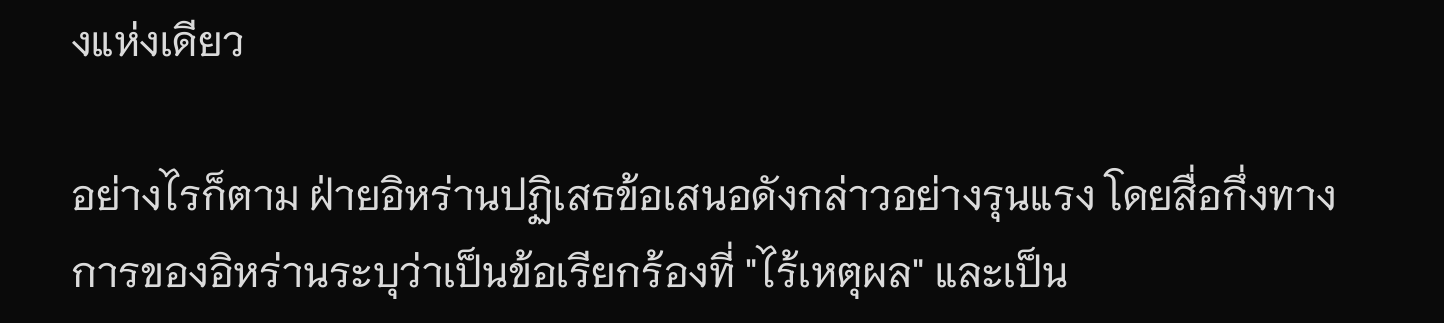งแห่งเดียว

อย่างไรก็ตาม ฝ่ายอิหร่านปฏิเสธข้อเสนอดังกล่าวอย่างรุนแรง โดยสื่อกึ่งทางการของอิหร่านระบุว่าเป็นข้อเรียกร้องที่ "ไร้เหตุผล" และเป็น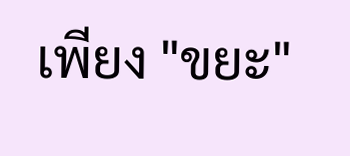เพียง "ขยะ"